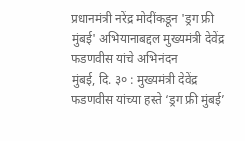प्रधानमंत्री नरेंद्र मोदींकडून 'ड्रग फ्री मुंबई' अभियानाबद्दल मुख्यमंत्री देवेंद्र फडणवीस यांचे अभिनंदन
मुंबई, दि. ३० : मुख्यमंत्री देवेंद्र फडणवीस यांच्या हस्ते ‘ड्रग फ्री मुंबई’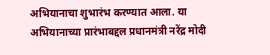अभियानाचा शुभारंभ करण्यात आला. या अभियानाच्या प्रारंभाबद्दल प्रधानमंत्री नरेंद्र मोदी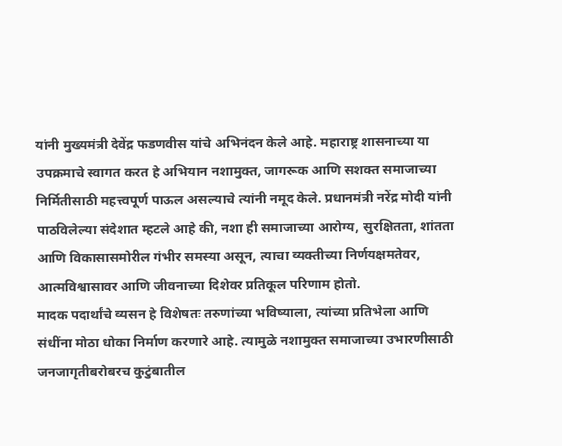यांनी मुख्यमंत्री देवेंद्र फडणवीस यांचे अभिनंदन केले आहे. महाराष्ट्र शासनाच्या या उपक्रमाचे स्वागत करत हे अभियान नशामुक्त, जागरूक आणि सशक्त समाजाच्या निर्मितीसाठी महत्त्वपूर्ण पाऊल असल्याचे त्यांनी नमूद केले. प्रधानमंत्री नरेंद्र मोदी यांनी पाठविलेल्या संदेशात म्हटले आहे की, नशा ही समाजाच्या आरोग्य, सुरक्षितता, शांतता आणि विकासासमोरील गंभीर समस्या असून, त्याचा व्यक्तीच्या निर्णयक्षमतेवर, आत्मविश्वासावर आणि जीवनाच्या दिशेवर प्रतिकूल परिणाम होतो.
मादक पदार्थांचे व्यसन हे विशेषतः तरुणांच्या भविष्याला, त्यांच्या प्रतिभेला आणि संधींना मोठा धोका निर्माण करणारे आहे. त्यामुळे नशामुक्त समाजाच्या उभारणीसाठी जनजागृतीबरोबरच कुटुंबातील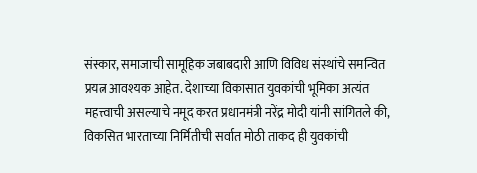संस्कार, समाजाची सामूहिक जबाबदारी आणि विविध संस्थांचे समन्वित प्रयत्न आवश्यक आहेत. देशाच्या विकासात युवकांची भूमिका अत्यंत महत्त्वाची असल्याचे नमूद करत प्रधानमंत्री नरेंद्र मोदी यांनी सांगितले की, विकसित भारताच्या निर्मितीची सर्वात मोठी ताकद ही युवकांची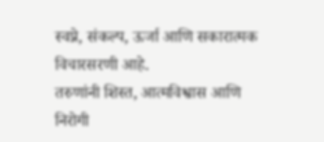स्वप्ने, संकल्प, ऊर्जा आणि सकारात्मक विचारसरणी आहे.
तरुणांनी शिस्त, आत्मविश्वास आणि निरोगी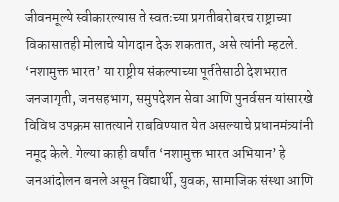जीवनमूल्ये स्वीकारल्यास ते स्वतःच्या प्रगतीबरोबरच राष्ट्राच्या विकासातही मोलाचे योगदान देऊ शकतात, असे त्यांनी म्हटले. ‘नशामुक्त भारत’ या राष्ट्रीय संकल्पाच्या पूर्ततेसाठी देशभरात जनजागृती, जनसहभाग, समुपदेशन सेवा आणि पुनर्वसन यांसारखे विविध उपक्रम सातत्याने राबविण्यात येत असल्याचे प्रधानमंत्र्यांनी नमूद केले. गेल्या काही वर्षांत ‘नशामुक्त भारत अभियान’ हे जनआंदोलन बनले असून विद्यार्थी, युवक, सामाजिक संस्था आणि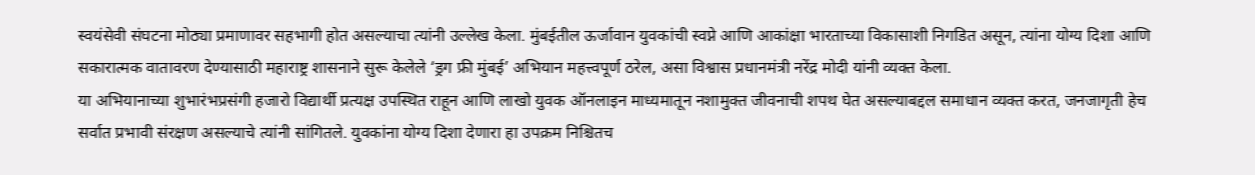स्वयंसेवी संघटना मोठ्या प्रमाणावर सहभागी होत असल्याचा त्यांनी उल्लेख केला. मुंबईतील ऊर्जावान युवकांची स्वप्ने आणि आकांक्षा भारताच्या विकासाशी निगडित असून, त्यांना योग्य दिशा आणि सकारात्मक वातावरण देण्यासाठी महाराष्ट्र शासनाने सुरू केलेले ‘ड्रग फ्री मुंबई’ अभियान महत्त्वपूर्ण ठरेल, असा विश्वास प्रधानमंत्री नरेंद्र मोदी यांनी व्यक्त केला.
या अभियानाच्या शुभारंभप्रसंगी हजारो विद्यार्थी प्रत्यक्ष उपस्थित राहून आणि लाखो युवक ऑनलाइन माध्यमातून नशामुक्त जीवनाची शपथ घेत असल्याबद्दल समाधान व्यक्त करत, जनजागृती हेच सर्वात प्रभावी संरक्षण असल्याचे त्यांनी सांगितले. युवकांना योग्य दिशा देणारा हा उपक्रम निश्चितच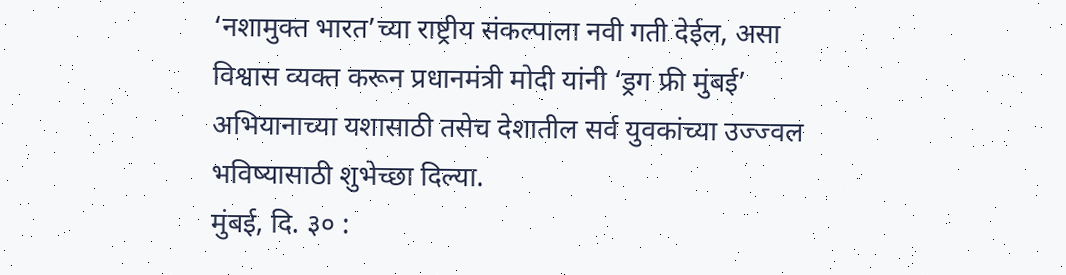‘नशामुक्त भारत’च्या राष्ट्रीय संकल्पाला नवी गती देईल, असा विश्वास व्यक्त करून प्रधानमंत्री मोदी यांनी ‘ड्रग फ्री मुंबई’ अभियानाच्या यशासाठी तसेच देशातील सर्व युवकांच्या उज्ज्वल भविष्यासाठी शुभेच्छा दिल्या.
मुंबई, दि. ३० :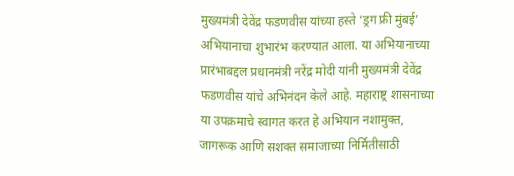मुख्यमंत्री देवेंद्र फडणवीस यांच्या हस्ते ‘ड्रग फ्री मुंबई’ अभियानाचा शुभारंभ करण्यात आला. या अभियानाच्या प्रारंभाबद्दल प्रधानमंत्री नरेंद्र मोदी यांनी मुख्यमंत्री देवेंद्र फडणवीस यांचे अभिनंदन केले आहे. महाराष्ट्र शासनाच्या या उपक्रमाचे स्वागत करत हे अभियान नशामुक्त, जागरूक आणि सशक्त समाजाच्या निर्मितीसाठी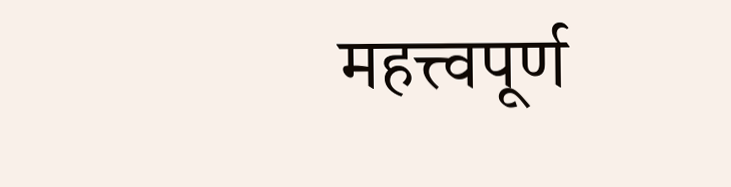महत्त्वपूर्ण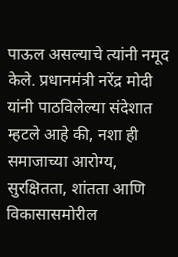पाऊल असल्याचे त्यांनी नमूद केले. प्रधानमंत्री नरेंद्र मोदी यांनी पाठविलेल्या संदेशात म्हटले आहे की, नशा ही समाजाच्या आरोग्य, सुरक्षितता, शांतता आणि विकासासमोरील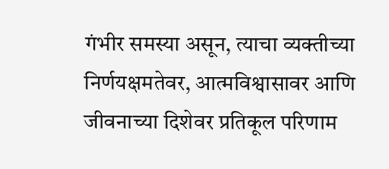गंभीर समस्या असून, त्याचा व्यक्तीच्या निर्णयक्षमतेवर, आत्मविश्वासावर आणि जीवनाच्या दिशेवर प्रतिकूल परिणाम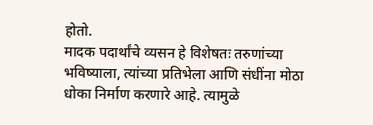होतो.
मादक पदार्थांचे व्यसन हे विशेषतः तरुणांच्या भविष्याला, त्यांच्या प्रतिभेला आणि संधींना मोठा धोका निर्माण करणारे आहे. त्यामुळे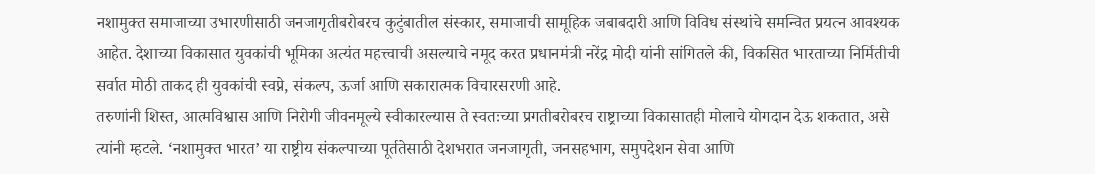नशामुक्त समाजाच्या उभारणीसाठी जनजागृतीबरोबरच कुटुंबातील संस्कार, समाजाची सामूहिक जबाबदारी आणि विविध संस्थांचे समन्वित प्रयत्न आवश्यक आहेत. देशाच्या विकासात युवकांची भूमिका अत्यंत महत्त्वाची असल्याचे नमूद करत प्रधानमंत्री नरेंद्र मोदी यांनी सांगितले की, विकसित भारताच्या निर्मितीची सर्वात मोठी ताकद ही युवकांची स्वप्ने, संकल्प, ऊर्जा आणि सकारात्मक विचारसरणी आहे.
तरुणांनी शिस्त, आत्मविश्वास आणि निरोगी जीवनमूल्ये स्वीकारल्यास ते स्वतःच्या प्रगतीबरोबरच राष्ट्राच्या विकासातही मोलाचे योगदान देऊ शकतात, असे त्यांनी म्हटले. ‘नशामुक्त भारत’ या राष्ट्रीय संकल्पाच्या पूर्ततेसाठी देशभरात जनजागृती, जनसहभाग, समुपदेशन सेवा आणि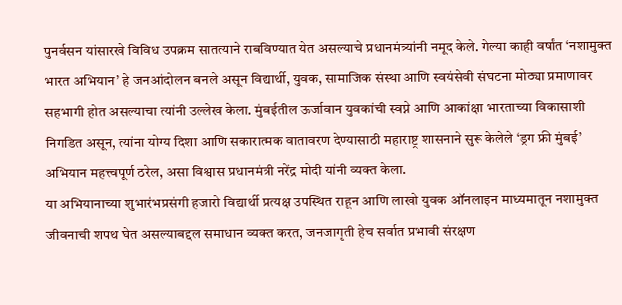पुनर्वसन यांसारखे विविध उपक्रम सातत्याने राबविण्यात येत असल्याचे प्रधानमंत्र्यांनी नमूद केले. गेल्या काही वर्षांत ‘नशामुक्त भारत अभियान’ हे जनआंदोलन बनले असून विद्यार्थी, युवक, सामाजिक संस्था आणि स्वयंसेवी संघटना मोठ्या प्रमाणावर सहभागी होत असल्याचा त्यांनी उल्लेख केला. मुंबईतील ऊर्जावान युवकांची स्वप्ने आणि आकांक्षा भारताच्या विकासाशी निगडित असून, त्यांना योग्य दिशा आणि सकारात्मक वातावरण देण्यासाठी महाराष्ट्र शासनाने सुरू केलेले ‘ड्रग फ्री मुंबई’ अभियान महत्त्वपूर्ण ठरेल, असा विश्वास प्रधानमंत्री नरेंद्र मोदी यांनी व्यक्त केला.
या अभियानाच्या शुभारंभप्रसंगी हजारो विद्यार्थी प्रत्यक्ष उपस्थित राहून आणि लाखो युवक ऑनलाइन माध्यमातून नशामुक्त जीवनाची शपथ घेत असल्याबद्दल समाधान व्यक्त करत, जनजागृती हेच सर्वात प्रभावी संरक्षण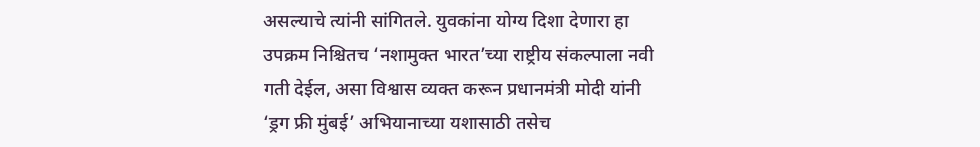असल्याचे त्यांनी सांगितले. युवकांना योग्य दिशा देणारा हा उपक्रम निश्चितच ‘नशामुक्त भारत’च्या राष्ट्रीय संकल्पाला नवी गती देईल, असा विश्वास व्यक्त करून प्रधानमंत्री मोदी यांनी ‘ड्रग फ्री मुंबई’ अभियानाच्या यशासाठी तसेच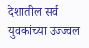देशातील सर्व युवकांच्या उज्ज्वल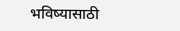भविष्यासाठी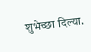शुभेच्छा दिल्या.